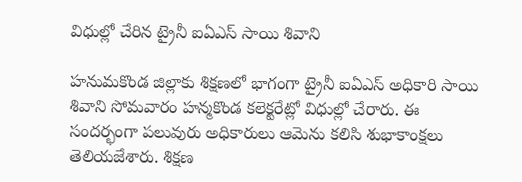విధుల్లో చేరిన ట్రైనీ ఐఏఎస్ సాయి శివాని

హనుమకొండ జిల్లాకు శిక్షణలో భాగంగా ట్రైనీ ఐఏఎస్ అధికారి సాయి శివాని సోమవారం హన్మకొండ కలెక్టరేట్లో విధుల్లో చేరారు. ఈ సందర్భంగా పలువురు అధికారులు ఆమెను కలిసి శుభాకాంక్షలు తెలియజేశారు. శిక్షణ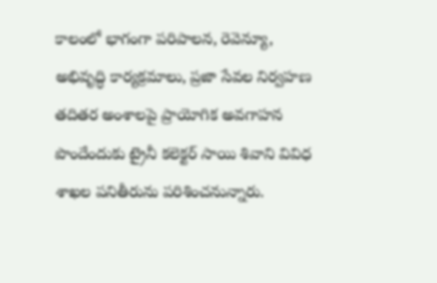కాలంలో భాగంగా పరిపాలన, రెవెన్యూ, అభివృద్ధి కార్యక్రమాలు, ప్రజా సేవల నిర్వహణ తదితర అంశాలపై ప్రాయోగిక అవగాహన పొందేందుకు ట్రైనీ కలెక్టర్ సాయి శివాని వివిధ శాఖల పనితీరును పరిశించనున్నారు.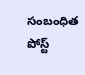సంబంధిత పోస్ట్